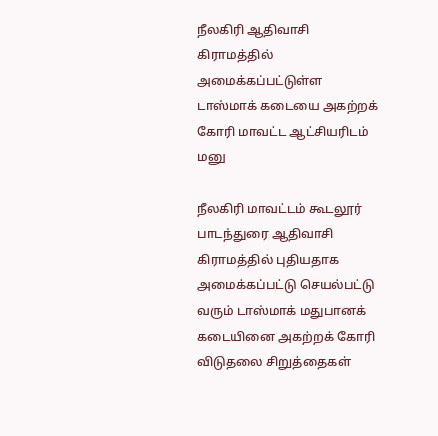நீலகிரி ஆதிவாசி கிராமத்தில் அமைக்கப்பட்டுள்ள டாஸ்மாக் கடையை அகற்றக் கோரி மாவட்ட ஆட்சியரிடம் மனு

நீலகிரி மாவட்டம் கூடலூர் பாடந்துரை ஆதிவாசி கிராமத்தில் புதியதாக அமைக்கப்பட்டு செயல்பட்டு வரும் டாஸ்மாக் மதுபானக் கடையினை அகற்றக் கோரி விடுதலை சிறுத்தைகள்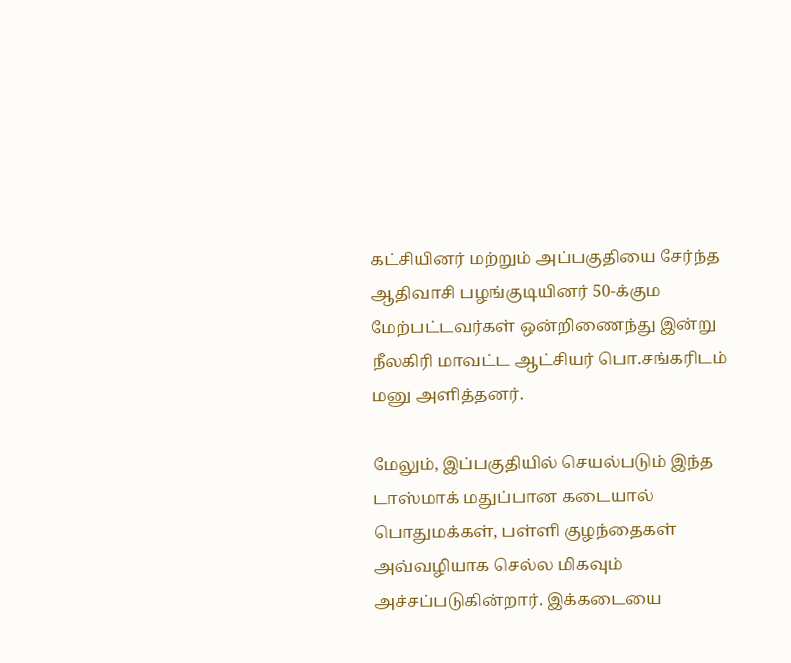கட்சியினர் மற்றும் அப்பகுதியை சேர்ந்த ஆதிவாசி பழங்குடியினர் 50-க்கும மேற்பட்டவர்கள் ஒன்றிணைந்து இன்று நீலகிரி மாவட்ட ஆட்சியர் பொ.சங்கரிடம் மனு அளித்தனர்.

மேலும், இப்பகுதியில் செயல்படும் இந்த டாஸ்மாக் மதுப்பான கடையால் பொதுமக்கள், பள்ளி குழந்தைகள் அவ்வழியாக செல்ல மிகவும் அச்சப்படுகின்றார். இக்கடையை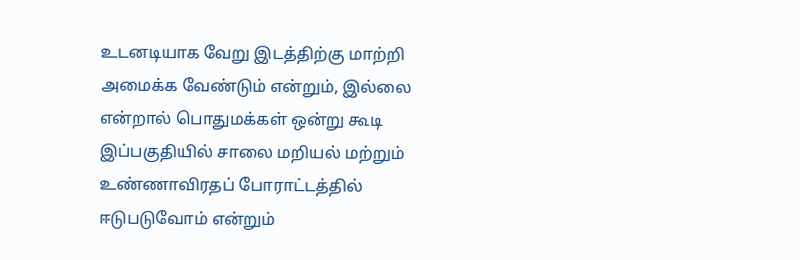உடனடியாக வேறு இடத்திற்கு மாற்றி அமைக்க வேண்டும் என்றும், இல்லை என்றால் பொதுமக்கள் ஒன்று கூடி இப்பகுதியில் சாலை மறியல் மற்றும் உண்ணாவிரதப் போராட்டத்தில் ஈடுபடுவோம் என்றும்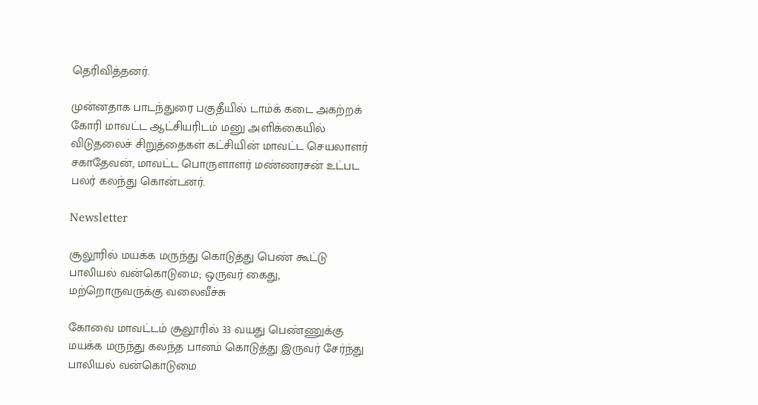தெரிவித்தனர்.

முன்னதாக பாடந்துரை பகுதீயில் டாம்க் கடை அகற்றக் கோரி மாவட்ட ஆட்சியரிடம் மனு அளிக்கையில் விடுதலைச் சிறுத்தைகள் கட்சியின் மாவட்ட செயலாளர் சகாதேவன், மாவட்ட பொருளாளர் மண்ணரசன் உட்பட பலர் கலந்து கொன்டனர்.

Newsletter

சூலூரில் மயக்க மருந்து கொடுத்து பெண் கூட்டு பாலியல் வன்கொடுமை; ஒருவர் கைது, மற்றொருவருக்கு வலைவீச்சு

கோவை மாவட்டம் சூலூரில் 33 வயது பெண்ணுக்கு மயக்க மருந்து கலந்த பானம் கொடுத்து இருவர் சேர்ந்து பாலியல் வன்கொடுமை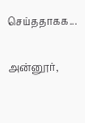செய்ததாகக...

அன்னூர்,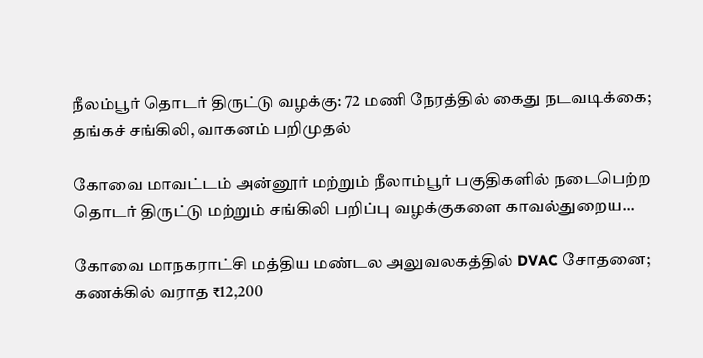நீலம்பூர் தொடர் திருட்டு வழக்கு: 72 மணி நேரத்தில் கைது நடவடிக்கை; தங்கச் சங்கிலி, வாகனம் பறிமுதல்

கோவை மாவட்டம் அன்னூர் மற்றும் நீலாம்பூர் பகுதிகளில் நடைபெற்ற தொடர் திருட்டு மற்றும் சங்கிலி பறிப்பு வழக்குகளை காவல்துறைய...

கோவை மாநகராட்சி மத்திய மண்டல அலுவலகத்தில் DVAC சோதனை; கணக்கில் வராத ₹12,200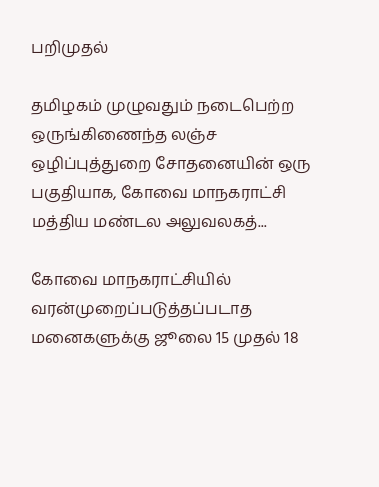பறிமுதல்

தமிழகம் முழுவதும் நடைபெற்ற ஒருங்கிணைந்த லஞ்ச ஒழிப்புத்துறை சோதனையின் ஒரு பகுதியாக, கோவை மாநகராட்சி மத்திய மண்டல அலுவலகத்...

கோவை மாநகராட்சியில் வரன்முறைப்படுத்தப்படாத மனைகளுக்கு ஜூலை 15 முதல் 18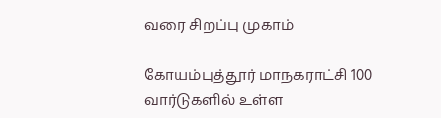வரை சிறப்பு முகாம்

கோயம்புத்தூர் மாநகராட்சி 100 வார்டுகளில் உள்ள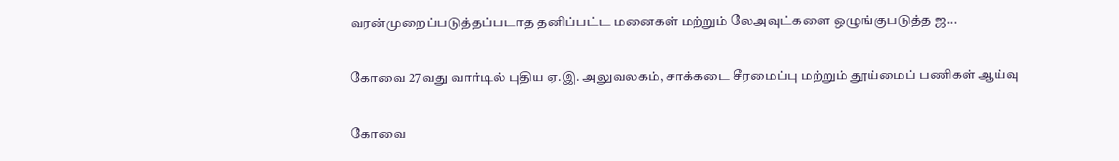வரன்முறைப்படுத்தப்படாத தனிப்பட்ட மனைகள் மற்றும் லேஅவுட்களை ஒழுங்குபடுத்த ஜ...

கோவை 27வது வார்டில் புதிய ஏ.இ. அலுவலகம், சாக்கடை சீரமைப்பு மற்றும் தூய்மைப் பணிகள் ஆய்வு

கோவை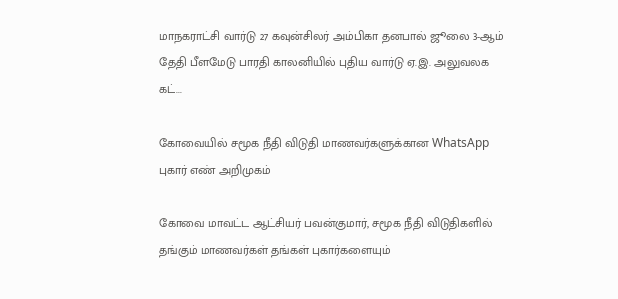மாநகராட்சி வார்டு 27 கவுன்சிலர் அம்பிகா தனபால் ஜூலை 3-ஆம் தேதி பீளமேடு பாரதி காலனியில் புதிய வார்டு ஏ.இ. அலுவலக கட்...

கோவையில் சமூக நீதி விடுதி மாணவர்களுக்கான WhatsApp புகார் எண் அறிமுகம்

கோவை மாவட்ட ஆட்சியர் பவன்குமார், சமூக நீதி விடுதிகளில் தங்கும் மாணவர்கள் தங்கள் புகார்களையும்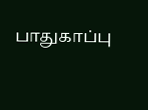பாதுகாப்பு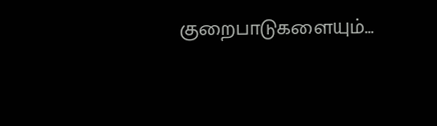குறைபாடுகளையும்...